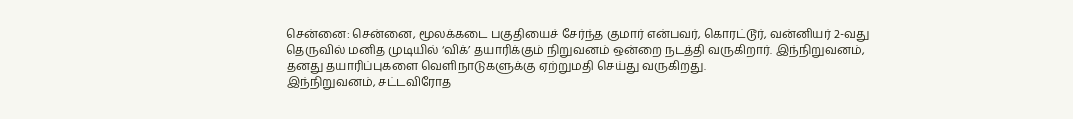சென்னை: சென்னை, மூலக்கடை பகுதியைச் சேர்ந்த குமார் என்பவர், கொரட்டூர், வன்னியர் 2-வது தெருவில் மனித முடியில் ‘விக்’ தயாரிக்கும் நிறுவனம் ஒன்றை நடத்தி வருகிறார். இந்நிறுவனம், தனது தயாரிப்புகளை வெளிநாடுகளுக்கு ஏற்றுமதி செய்து வருகிறது.
இந்நிறுவனம், சட்டவிரோத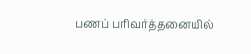பணப் பரிவர்த்தனையில்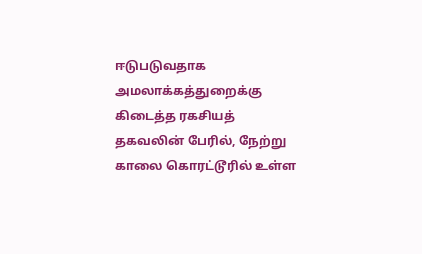ஈடுபடுவதாக அமலாக்கத்துறைக்கு கிடைத்த ரகசியத் தகவலின் பேரில், நேற்று காலை கொரட்டூரில் உள்ள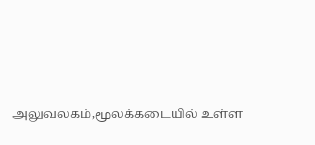அலுவலகம்,மூலக்கடையில் உள்ள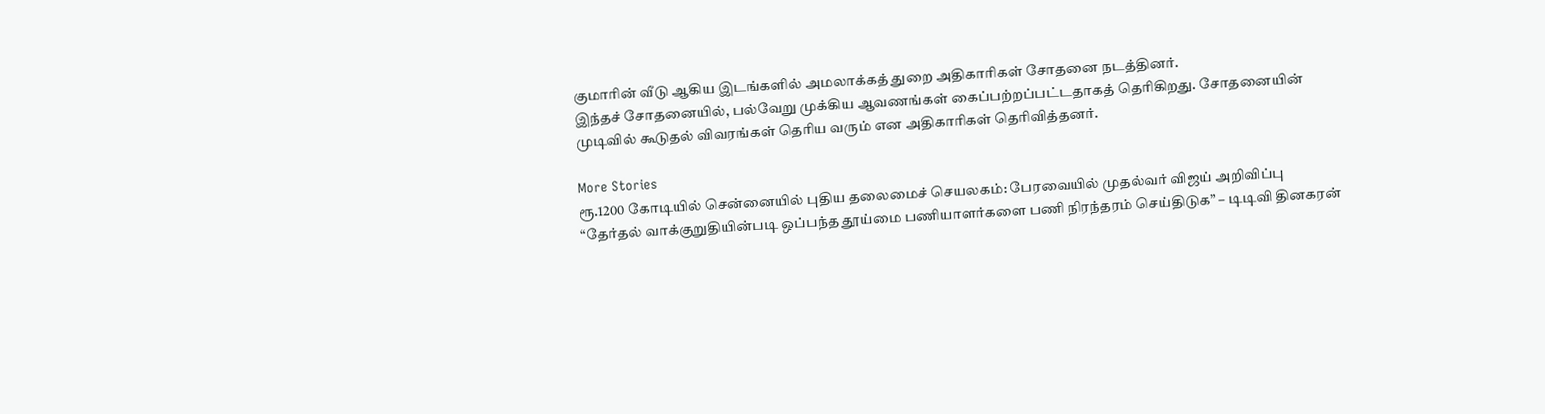குமாரின் வீடு ஆகிய இடங்களில் அமலாக்கத் துறை அதிகாரிகள் சோதனை நடத்தினர்.
இந்தச் சோதனையில், பல்வேறு முக்கிய ஆவணங்கள் கைப்பற்றப்பட்டதாகத் தெரிகிறது. சோதனையின் முடிவில் கூடுதல் விவரங்கள் தெரிய வரும் என அதிகாரிகள் தெரிவித்தனர்.

More Stories
ரூ.1200 கோடியில் சென்னையில் புதிய தலைமைச் செயலகம்: பேரவையில் முதல்வர் விஜய் அறிவிப்பு
“தேர்தல் வாக்குறுதியின்படி ஒப்பந்த தூய்மை பணியாளர்களை பணி நிரந்தரம் செய்திடுக” – டிடிவி தினகரன்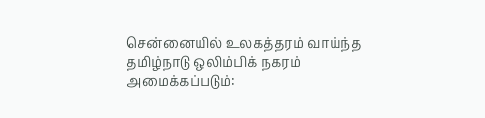சென்னையில் உலகத்தரம் வாய்ந்த தமிழ்நாடு ஒலிம்பிக் நகரம் அமைக்கப்படும்: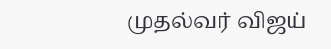முதல்வர் விஜய்